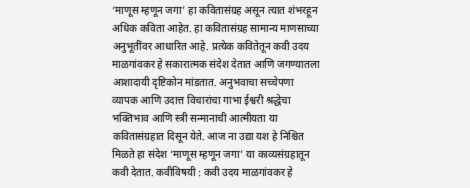‘माणूस म्हणून जगा’ हा कवितासंग्रह असून त्यात शंभरहून अधिक कविता आहेत. हा कवितासंग्रह सामान्य माणसाच्या अनुभूतींवर आधारित आहे. प्रत्येक कवितेतून कवी उदय माळगांवकर हे सकारात्मक संदेश देतात आणि जगण्यातला आशादायी दृष्टिकोन मांडतात. अनुभवाचा सच्चेपणा व्यापक आणि उदात्त विचारांचा गाभा ईश्वरी श्रद्धेचा भक्तिभाव आणि स्त्री सन्मानाची आत्मीयता या कवितासंग्रहात दिसून येते. आज ना उद्या यश हे निश्चित मिळते हा संदेश ‘माणूस म्हणून जगा’ या काव्यसंग्रहातून कवी देतात. कवीविषयी : कवी उदय माळगांवकर हे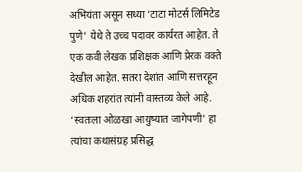अभियंता असून सध्या ‘टाटा मोटर्स लिमिटेड पुणे’ येथे ते उच्च पदावर कार्यरत आहेत. ते एक कवी लेखक प्रशिक्षक आणि प्रेरक वक्ते देखील आहेत. सतरा देशांत आणि सत्तरहून अधिक शहरांत त्यांनी वास्तव्य केले आहे. ‘स्वतःला ओळखा आयुष्यात जागेपणी’ हा त्यांचा कथासंग्रह प्रसिद्ध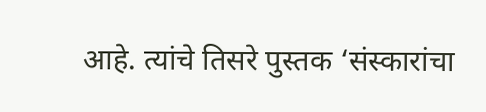आहे. त्यांचे तिसरे पुस्तक ‘संस्कारांचा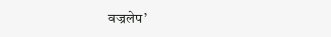वज्रलेप’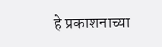हे प्रकाशनाच्या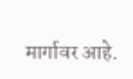मार्गावर आहे.